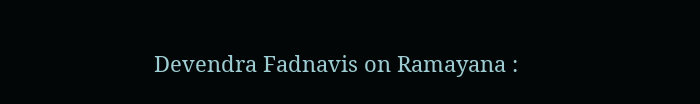Devendra Fadnavis on Ramayana :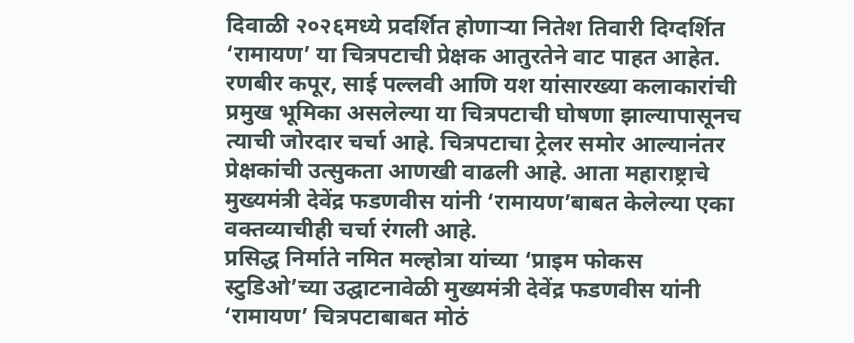दिवाळी २०२६मध्ये प्रदर्शित होणाऱ्या नितेश तिवारी दिग्दर्शित ‘रामायण’ या चित्रपटाची प्रेक्षक आतुरतेने वाट पाहत आहेत. रणबीर कपूर, साई पल्लवी आणि यश यांसारख्या कलाकारांची प्रमुख भूमिका असलेल्या या चित्रपटाची घोषणा झाल्यापासूनच त्याची जोरदार चर्चा आहे. चित्रपटाचा ट्रेलर समोर आल्यानंतर प्रेक्षकांची उत्सुकता आणखी वाढली आहे. आता महाराष्ट्राचे मुख्यमंत्री देवेंद्र फडणवीस यांनी ‘रामायण’बाबत केलेल्या एका वक्तव्याचीही चर्चा रंगली आहे.
प्रसिद्ध निर्माते नमित मल्होत्रा यांच्या ‘प्राइम फोकस स्टुडिओ’च्या उद्घाटनावेळी मुख्यमंत्री देवेंद्र फडणवीस यांनी ‘रामायण’ चित्रपटाबाबत मोठं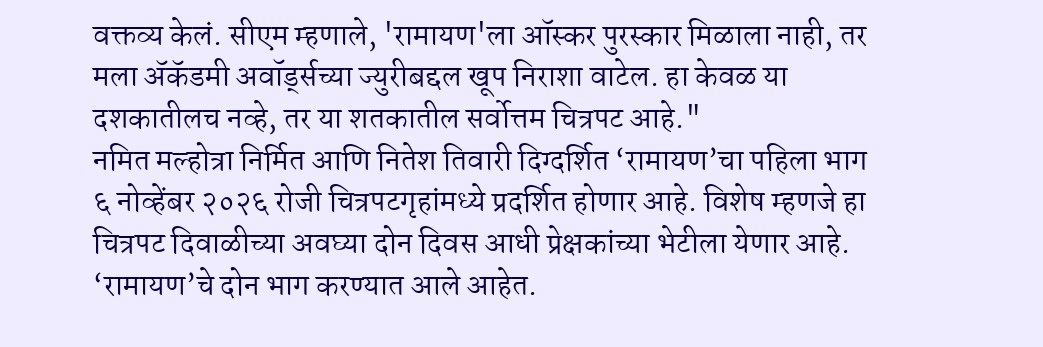वक्तव्य केलं. सीएम म्हणाले, 'रामायण'ला ऑस्कर पुरस्कार मिळाला नाही, तर मला ॲकॅडमी अवॉर्ड्सच्या ज्युरीबद्दल खूप निराशा वाटेल. हा केवळ या दशकातीलच नव्हे, तर या शतकातील सर्वोत्तम चित्रपट आहे."
नमित मल्होत्रा निर्मित आणि नितेश तिवारी दिग्दर्शित ‘रामायण’चा पहिला भाग ६ नोव्हेंबर २०२६ रोजी चित्रपटगृहांमध्ये प्रदर्शित होणार आहे. विशेष म्हणजे हा चित्रपट दिवाळीच्या अवघ्या दोन दिवस आधी प्रेक्षकांच्या भेटीला येणार आहे. ‘रामायण’चे दोन भाग करण्यात आले आहेत.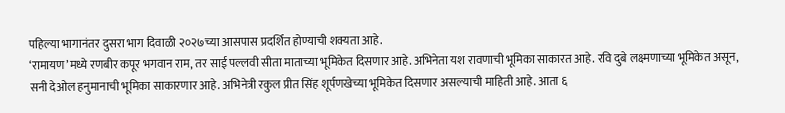पहिल्या भागानंतर दुसरा भाग दिवाळी २०२७च्या आसपास प्रदर्शित होण्याची शक्यता आहे.
‘रामायण’मध्ये रणबीर कपूर भगवान राम, तर साई पल्लवी सीता माताच्या भूमिकेत दिसणार आहे. अभिनेता यश रावणाची भूमिका साकारत आहे. रवि दुबे लक्ष्मणाच्या भूमिकेत असून, सनी देओल हनुमानाची भूमिका साकारणार आहे. अभिनेत्री रकुल प्रीत सिंह शूर्पणखेच्या भूमिकेत दिसणार असल्याची माहिती आहे. आता ६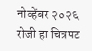नोव्हेंबर २०२६ रोजी हा चित्रपट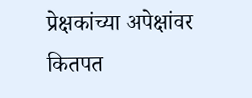प्रेक्षकांच्या अपेक्षांवर कितपत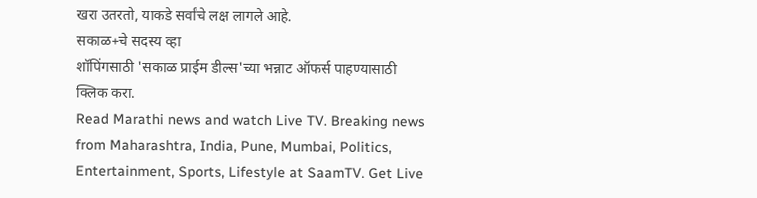खरा उतरतो, याकडे सर्वांचे लक्ष लागले आहे.
सकाळ+चे सदस्य व्हा
शॉपिंगसाठी 'सकाळ प्राईम डील्स'च्या भन्नाट ऑफर्स पाहण्यासाठी क्लिक करा.
Read Marathi news and watch Live TV. Breaking news from Maharashtra, India, Pune, Mumbai, Politics, Entertainment, Sports, Lifestyle at SaamTV. Get Live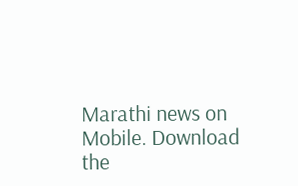Marathi news on Mobile. Download the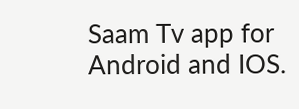Saam Tv app for Android and IOS.